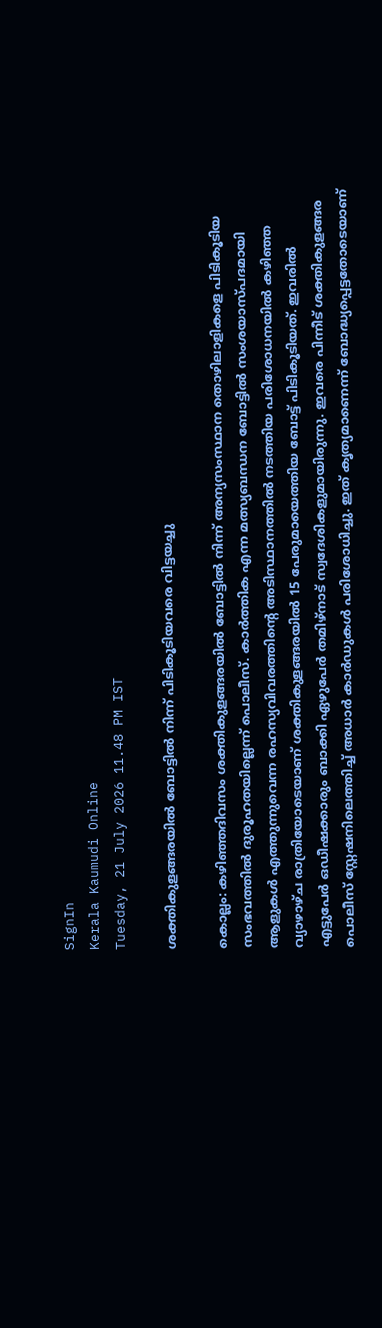SignIn
Kerala Kaumudi Online
Tuesday, 21 July 2026 11.48 PM IST

ശക്തികുളങ്ങരയിൽ ബോട്ടിൽ നിന്ന് പിടികൂടിയവരെ വിട്ടയച്ചു

കൊല്ലം: കഴിഞ്ഞദിവസം ശക്തികുളങ്ങരയിൽ ബോട്ടിൽ നിന്ന് അന്യസംസ്ഥാന തൊഴിലാളികളെ പിടികൂടിയ സംഭവത്തിൽ ദുരൂഹതയില്ലെന്ന് പൊലീസ്. കാർത്തിക എന്ന മത്സ്യബന്ധന ബോട്ടിൽ സംശയാസ്പദമായി ആളുകൾ എത്തുന്നുവെന്ന രഹസ്യവിവരത്തിന്റെ അടിസ്ഥാനത്തിൽ നടത്തിയ പരിശോധനയിൽ കഴിഞ്ഞ വ്യാഴാഴ്ച രാത്രിയോടെയാണ് ശക്തികുളങ്ങരയിൽ 15 പേരുമായെത്തിയ ബോട്ട് പിടികൂടിയത്. ഇവരിൽ എട്ടുപേർ ഒഡീഷക്കാരും ബാക്കി ഏഴുപേർ തമിഴ്നാട് സ്വദേശികളുമായിരുന്നു. ഇവരെ പിന്നീട് ശക്തികുളങ്ങര പൊലീസ് സ്റ്റേഷനിലെത്തിച്ച് അധാർ കാർഡുകൾ പരിശോധിച്ചു. ഇത് കൃത്യമാണെന്ന് ബോദ്ധ്യപ്പെട്ടതോടെയാണ്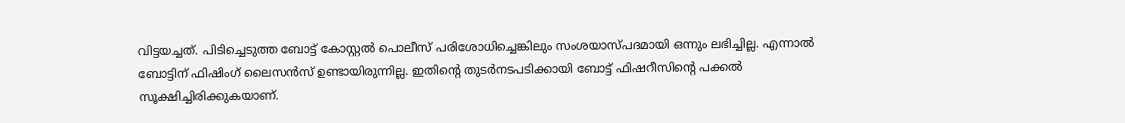വിട്ടയച്ചത്. പിടിച്ചെടുത്ത ബോട്ട് കോസ്റ്റൽ പൊലീസ് പരിശോധിച്ചെങ്കിലും സംശയാസ്പദമായി ഒന്നും ലഭിച്ചില്ല. എന്നാൽ ബോട്ടിന് ഫിഷിംഗ് ലൈസൻസ് ഉണ്ടായിരുന്നില്ല. ഇതിന്റെ തുടർനടപടിക്കായി ബോട്ട് ഫിഷറീസിന്റെ പക്കൽ സൂക്ഷിച്ചിരിക്കുകയാണ്.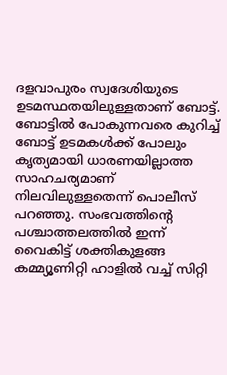ദളവാപുരം സ്വദേശിയുടെ ഉടമസ്ഥതയിലുള്ളതാണ് ബോട്ട്. ബോട്ടിൽ പോകുന്നവരെ കുറിച്ച് ബോട്ട് ഉടമകൾക്ക് പോലും കൃത്യമായി ധാരണയില്ലാത്ത സാഹചര്യമാണ് നിലവിലുള്ളതെന്ന് പൊലീസ് പറഞ്ഞു. സംഭവത്തിന്റെ പശ്ചാത്തലത്തിൽ ഇന്ന് വൈകിട്ട് ശക്തികുളങ്ങ കമ്മ്യൂണിറ്റി ഹാളിൽ വച്ച് സിറ്റി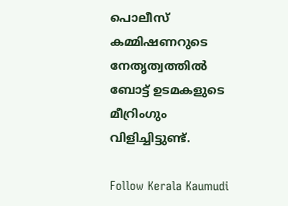പൊലീസ് കമ്മിഷണറുടെ നേതൃത്വത്തിൽ ബോട്ട് ഉടമകളുടെ മീറ്രിംഗും വിളിച്ചിട്ടുണ്ട്.

Follow Kerala Kaumudi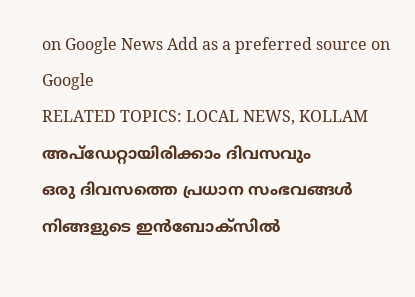on Google News Add as a preferred source on Google
RELATED TOPICS: LOCAL NEWS, KOLLAM
അപ്ഡേറ്റായിരിക്കാം ദിവസവും
ഒരു ദിവസത്തെ പ്രധാന സംഭവങ്ങൾ നിങ്ങളുടെ ഇൻബോക്സിൽ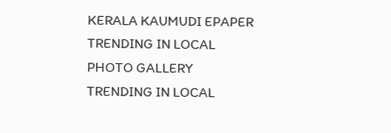KERALA KAUMUDI EPAPER
TRENDING IN LOCAL
PHOTO GALLERY
TRENDING IN LOCAL